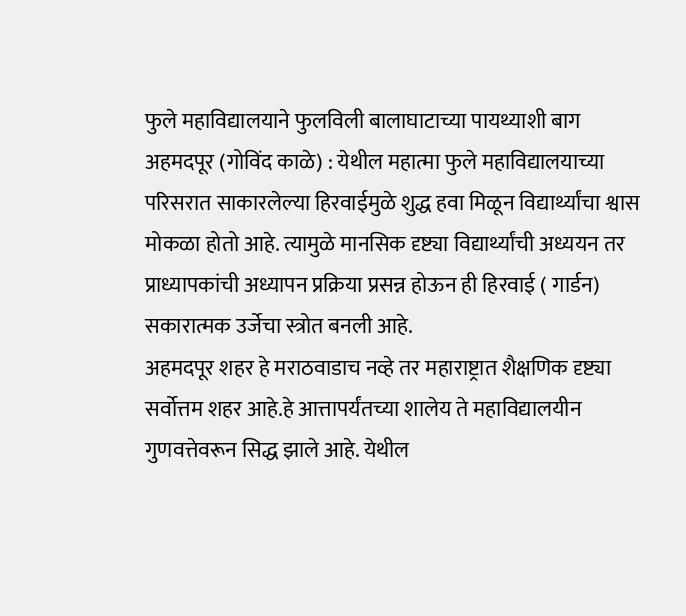फुले महाविद्यालयाने फुलविली बालाघाटाच्या पायथ्याशी बाग
अहमदपूर (गोविंद काळे) : येथील महात्मा फुले महाविद्यालयाच्या परिसरात साकारलेल्या हिरवाईमुळे शुद्ध हवा मिळून विद्यार्थ्यांचा श्वास मोकळा होतो आहे. त्यामुळे मानसिक दृष्ट्या विद्यार्थ्यांची अध्ययन तर प्राध्यापकांची अध्यापन प्रक्रिया प्रसन्न होऊन ही हिरवाई ( गार्डन) सकारात्मक उर्जेचा स्त्रोत बनली आहे.
अहमदपूर शहर हे मराठवाडाच नव्हे तर महाराष्ट्रात शैक्षणिक दृष्ट्या सर्वोत्तम शहर आहे.हे आत्तापर्यंतच्या शालेय ते महाविद्यालयीन गुणवत्तेवरून सिद्ध झाले आहे. येथील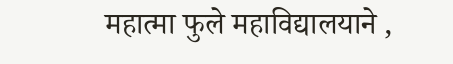महात्मा फुले महाविद्यालयाने ,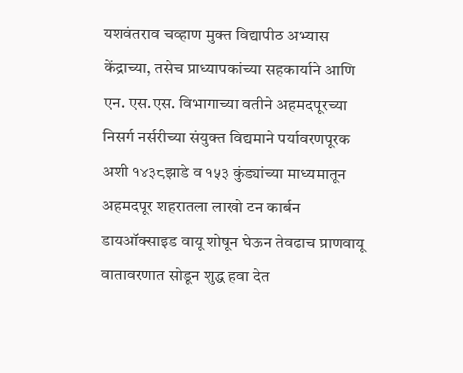यशवंतराव चव्हाण मुक्त विद्यापीठ अभ्यास केंद्राच्या, तसेच प्राध्यापकांच्या सहकार्याने आणि एन. एस.एस. विभागाच्या वतीने अहमदपूरच्या निसर्ग नर्सरीच्या संयुक्त विद्यमाने पर्यावरणपूरक अशी १४३८झाडे व १५३ कुंड्यांच्या माध्यमातून अहमदपूर शहरातला लाखो टन कार्बन डायऑक्साइड वायू शोषून घेऊन तेवढाच प्राणवायू वातावरणात सोडून शुद्ध हवा देत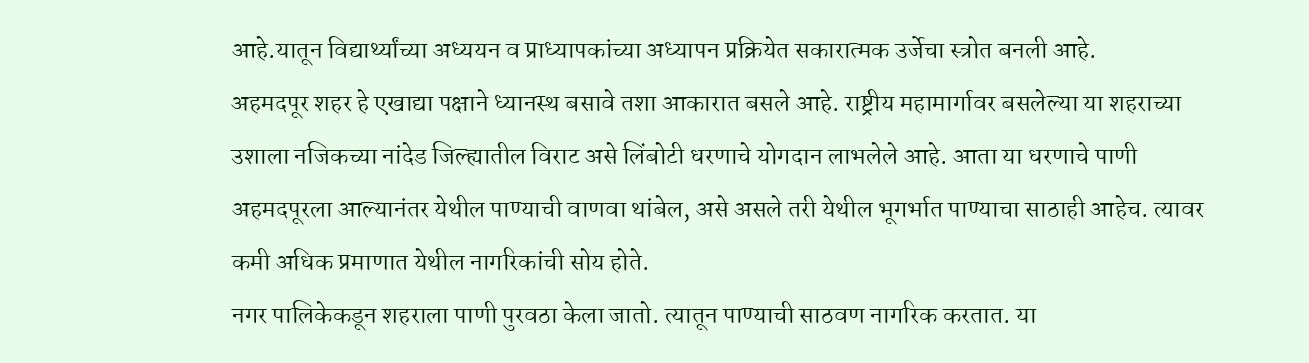आहे.यातून विद्यार्थ्यांच्या अध्ययन व प्राध्यापकांच्या अध्यापन प्रक्रियेत सकारात्मक उर्जेचा स्त्रोत बनली आहे.
अहमदपूर शहर हे एखाद्या पक्षाने ध्यानस्थ बसावे तशा आकारात बसले आहे. राष्ट्रीय महामार्गावर बसलेल्या या शहराच्या उशाला नजिकच्या नांदेड जिल्ह्यातील विराट असे लिंबोटी धरणाचे योगदान लाभलेले आहे. आता या धरणाचे पाणी अहमदपूरला आल्यानंतर येथील पाण्याची वाणवा थांबेल, असे असले तरी येथील भूगर्भात पाण्याचा साठाही आहेच. त्यावर कमी अधिक प्रमाणात येथील नागरिकांची सोय होते.
नगर पालिकेकडून शहराला पाणी पुरवठा केला जातो. त्यातून पाण्याची साठवण नागरिक करतात. या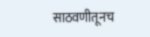साठवणीतूनच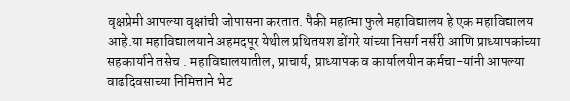वृक्षप्रेमी आपल्या वृक्षांची जोपासना करतात. पैकी महात्मा फुले महाविद्यालय हे एक महाविद्यालय आहे.या महाविद्यालयाने अहमदपूर येथील प्रथितयश डोंगरे यांच्या निसर्ग नर्सरी आणि प्राध्यापकांच्या सहकार्याने तसेच . महाविद्यालयातील, प्राचार्य, प्राध्यापक व कार्यालयीन कर्मचा-यांनी आपल्या वाढदिवसाच्या निमित्ताने भेट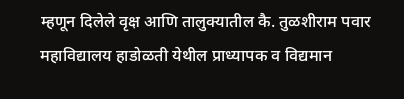म्हणून दिलेले वृक्ष आणि तालुक्यातील कै. तुळशीराम पवार महाविद्यालय हाडोळती येथील प्राध्यापक व विद्यमान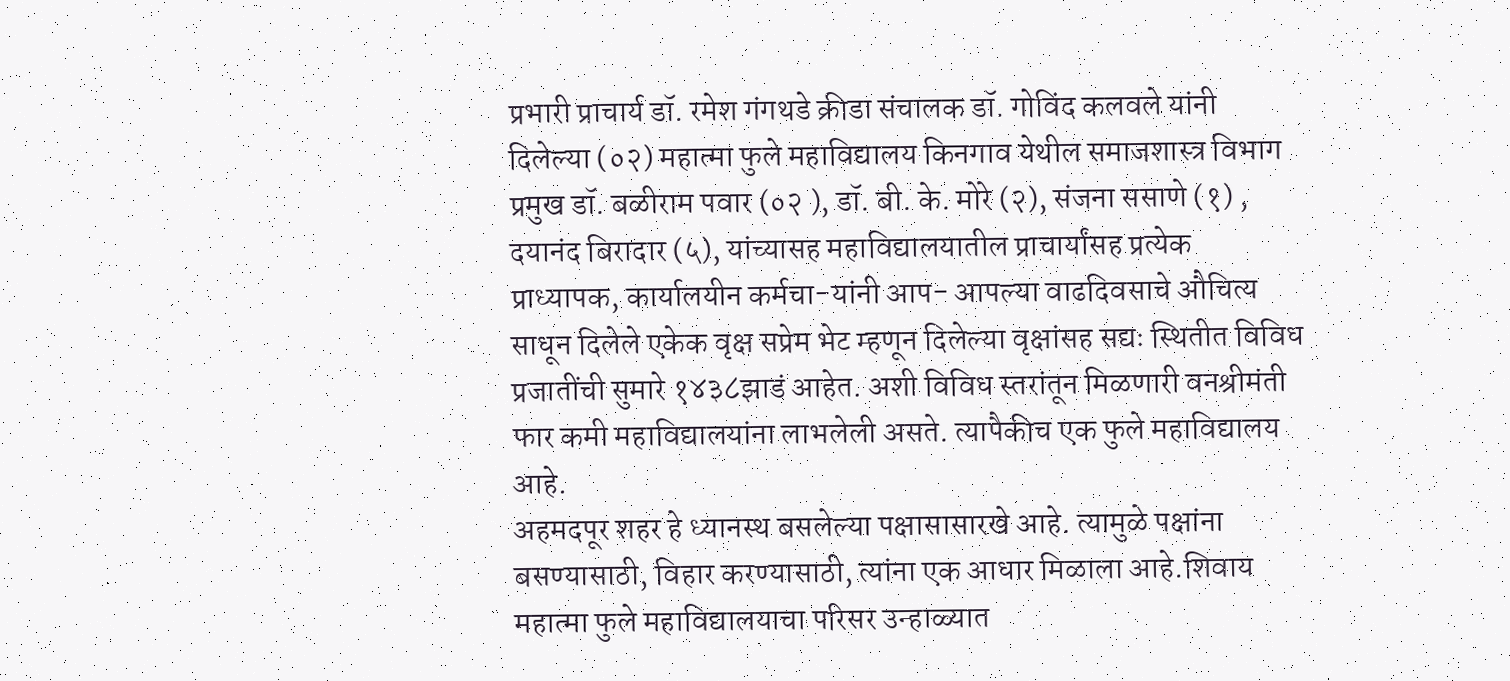प्रभारी प्राचार्य डॉ. रमेश गंगथडे क्रीडा संचालक डॉ. गोविंद कलवले यांनी दिलेल्या (०२) महात्मा फुले महाविद्यालय किनगाव येथील समाजशास्त्र विभाग प्रमुख डॉ. बळीराम पवार (०२ ), डॉ. बी. के. मोरे (२), संजना ससाणे (१) , दयानंद बिरादार (५), यांच्यासह महाविद्यालयातील प्राचार्यांसह प्रत्येक प्राध्यापक, कार्यालयीन कर्मचा-यांनी आप- आपल्या वाढदिवसाचे औचित्य साधून दिलेले एकेक वृक्ष सप्रेम भेट म्हणून दिलेल्या वृक्षांसह सद्यः स्थितीत विविध प्रजातींची सुमारे १४३८झाडं आहेत. अशी विविध स्तरांतून मिळणारी वनश्रीमंती फार कमी महाविद्यालयांना लाभलेली असते. त्यापैकीच एक फुले महाविद्यालय आहे.
अहमदपूर शहर हे ध्यानस्थ बसलेल्या पक्षासासारखे आहे. त्यामुळे पक्षांना बसण्यासाठी, विहार करण्यासाठी, त्यांना एक आधार मिळाला आहे.शिवाय महात्मा फुले महाविद्यालयाचा परिसर उन्हाळ्यात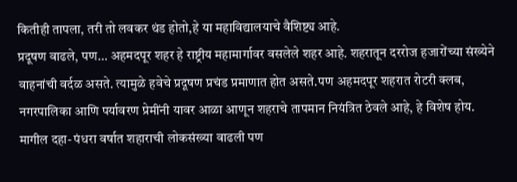कितीही तापला, तरी तो लवकर थंड होतो,हे या महाविद्यालयाचे वैशिष्ट्य आहे.
प्रदूषण वाढले, पण… अहमदपूर शहर हे राष्ट्रीय महामार्गावर वसलेले शहर आहे. शहरातून दररोज हजारोंच्या संख्येने वाहनांची वर्दळ असते. त्यामुळे हवेचे प्रदूषण प्रचंड प्रमाणात होत असते.पण अहमदपूर शहरात रोटरी क्लब, नगरपालिका आणि पर्यावरण प्रेमींनी यावर आळा आणून शहराचे तापमान नियंत्रित ठेवले आहे, हे विशेष होय. मागील दहा- पंधरा वर्षात शहाराची लोकसंख्या वाढली पण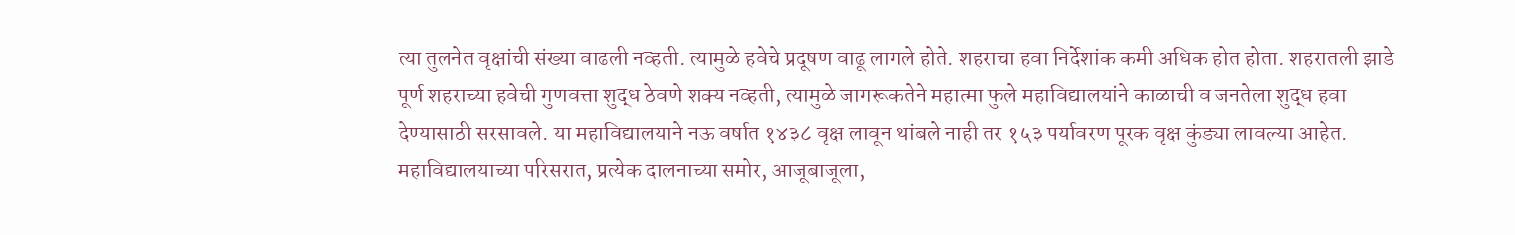त्या तुलनेत वृक्षांची संख्या वाढली नव्हती. त्यामुळे हवेचे प्रदूषण वाढू लागले होते. शहराचा हवा निर्देशांक कमी अधिक होत होता. शहरातली झाडे पूर्ण शहराच्या हवेची गुणवत्ता शुद्ध ठेवणे शक्य नव्हती, त्यामुळे जागरूकतेने महात्मा फुले महाविद्यालयांने काळाची व जनतेला शुद्ध हवा देण्यासाठी सरसावले. या महाविद्यालयाने नऊ वर्षात १४३८ वृक्ष लावून थांबले नाही तर १५३ पर्यावरण पूरक वृक्ष कुंड्या लावल्या आहेत. महाविद्यालयाच्या परिसरात, प्रत्येक दालनाच्या समोर, आजूबाजूला,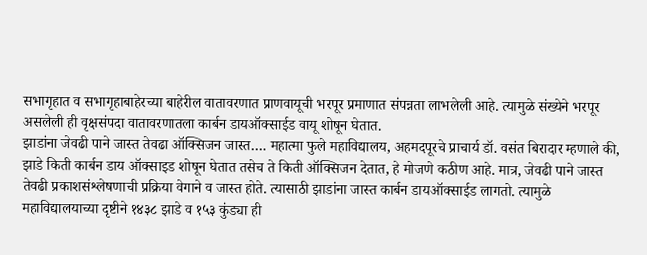सभागृहात व सभागृहाबाहेरच्या बाहेरील वातावरणात प्राणवायूची भरपूर प्रमाणात संपन्नता लाभलेली आहे. त्यामुळे संख्येने भरपूर असलेली ही वृक्षसंपदा वातावरणातला कार्बन डायऑक्साईड वायू शोषून घेतात.
झाडांना जेवढी पाने जास्त तेवढा ऑक्सिजन जास्त…. महात्मा फुले महाविद्यालय, अहमदपूरचे प्राचार्य डॉ. वसंत बिरादार म्हणाले की, झाडे किती कार्बन डाय ऑक्साइड शोषून घेतात तसेच ते किती ऑक्सिजन देतात, हे मोजणे कठीण आहे. मात्र, जेवढी पाने जास्त तेवढी प्रकाशसंश्लेषणाची प्रक्रिया वेगाने व जास्त होते. त्यासाठी झाडांना जास्त कार्बन डायऑक्साईड लागतो. त्यामुळे महाविद्यालयाच्या दृष्टीने १४३८ झाडे व १५३ कुंड्या ही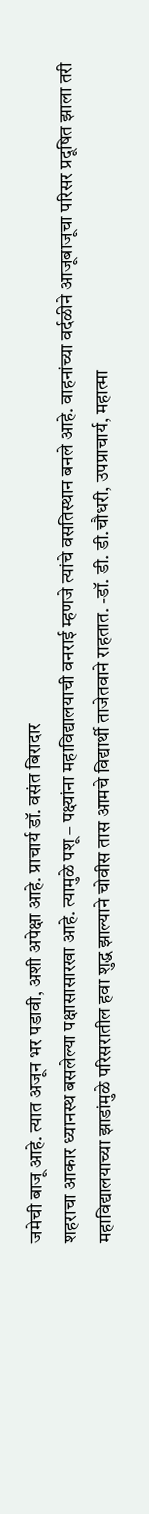जमेची बाजू आहे. त्यात अजून भर पडावी, अशी अपेक्षा आहे. प्राचार्य डॉ. वसंत बिरादार
शहराचा आकार ध्यानस्थ बसलेल्या पक्षासासारखा आहे. त्यामुळे पशू – पक्ष्यांना महाविद्यालयाची वनराई म्हणजे त्यांचे वसतिस्थान बनले आहे. वाहनांच्या वर्दळीने आजूबाजूचा परिसर प्रदूषित झाला तरी महाविद्यालयाच्या झाडांमुळे परिसरातील हवा शुद्ध झाल्याने चोवीस तास आमचे विद्यार्थी ताजेतवाने राहतात. -डॉ. डी. डी.चौधरी, उपप्राचार्य, महात्मा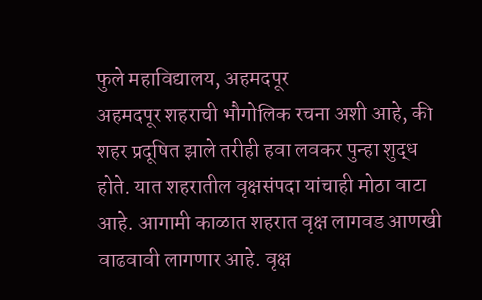फुले महाविद्यालय, अहमदपूर
अहमदपूर शहराची भौगोलिक रचना अशी आहे, की शहर प्रदूषित झाले तरीही हवा लवकर पुन्हा शुद्ध होते. यात शहरातील वृक्षसंपदा यांचाही मोठा वाटा आहे. आगामी काळात शहरात वृक्ष लागवड आणखी वाढवावी लागणार आहे. वृक्ष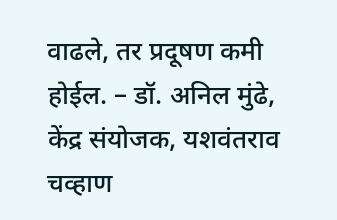वाढले, तर प्रदूषण कमी होईल. – डॉ. अनिल मुंढे, केंद्र संयोजक, यशवंतराव चव्हाण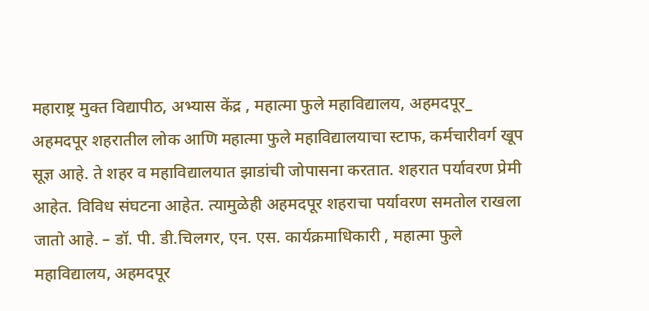महाराष्ट्र मुक्त विद्यापीठ, अभ्यास केंद्र , महात्मा फुले महाविद्यालय, अहमदपूर_
अहमदपूर शहरातील लोक आणि महात्मा फुले महाविद्यालयाचा स्टाफ, कर्मचारीवर्ग खूप सूज्ञ आहे. ते शहर व महाविद्यालयात झाडांची जोपासना करतात. शहरात पर्यावरण प्रेमी आहेत. विविध संघटना आहेत. त्यामुळेही अहमदपूर शहराचा पर्यावरण समतोल राखला जातो आहे. – डॉ. पी. डी.चिलगर, एन. एस. कार्यक्रमाधिकारी , महात्मा फुले महाविद्यालय, अहमदपूर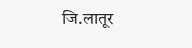जि.लातूर